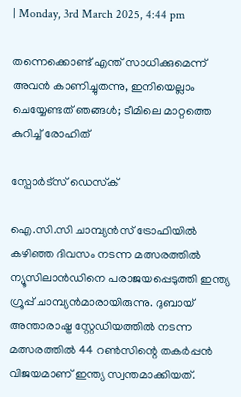| Monday, 3rd March 2025, 4:44 pm

തന്നെക്കൊണ്ട് എന്ത് സാധിക്കുമെന്ന് അവന്‍ കാണിച്ചുതന്നു, ഇനിയെല്ലാം ചെയ്യേണ്ടത് ഞങ്ങള്‍; ടീമിലെ മാറ്റത്തെ കുറിച്ച് രോഹിത്

സ്പോര്‍ട്സ് ഡെസ്‌ക്

ഐ.സി.സി ചാമ്പ്യന്‍സ് ട്രോഫിയില്‍ കഴിഞ്ഞ ദിവസം നടന്ന മത്സരത്തില്‍ ന്യൂസിലാന്‍ഡിനെ പരാജയപ്പെടുത്തി ഇന്ത്യ ഗ്രൂപ്പ് ചാമ്പ്യന്‍മാരായിരുന്നു. ദുബായ് അന്താരാഷ്ട്ര സ്റ്റേഡിയത്തില്‍ നടന്ന മത്സരത്തില്‍ 44 റണ്‍സിന്റെ തകര്‍പ്പന്‍ വിജയമാണ് ഇന്ത്യ സ്വന്തമാക്കിയത്.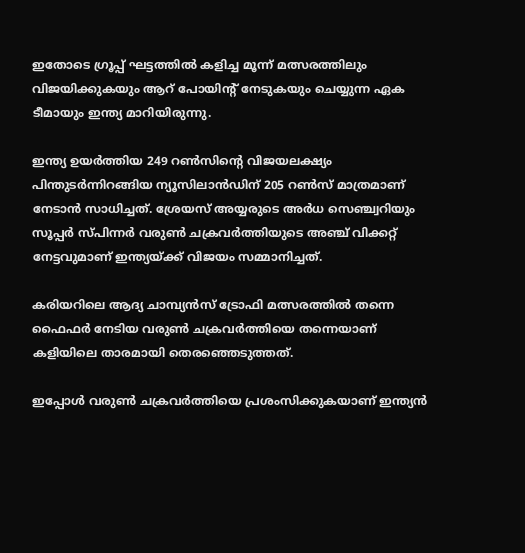ഇതോടെ ഗ്രൂപ്പ് ഘട്ടത്തില്‍ കളിച്ച മൂന്ന് മത്സരത്തിലും വിജയിക്കുകയും ആറ് പോയിന്റ് നേടുകയും ചെയ്യുന്ന ഏക ടീമായും ഇന്ത്യ മാറിയിരുന്നു.

ഇന്ത്യ ഉയര്‍ത്തിയ 249 റണ്‍സിന്റെ വിജയലക്ഷ്യം പിന്തുടര്‍ന്നിറങ്ങിയ ന്യൂസിലാന്‍ഡിന് 205 റണ്‍സ് മാത്രമാണ് നേടാന്‍ സാധിച്ചത്. ശ്രേയസ് അയ്യരുടെ അര്‍ധ സെഞ്ച്വറിയും സൂപ്പര്‍ സ്പിന്നര്‍ വരുണ്‍ ചക്രവര്‍ത്തിയുടെ അഞ്ച് വിക്കറ്റ് നേട്ടവുമാണ് ഇന്ത്യയ്ക്ക് വിജയം സമ്മാനിച്ചത്.

കരിയറിലെ ആദ്യ ചാമ്പ്യന്‍സ് ട്രോഫി മത്സരത്തില്‍ തന്നെ ഫൈഫര്‍ നേടിയ വരുണ്‍ ചക്രവര്‍ത്തിയെ തന്നെയാണ് കളിയിലെ താരമായി തെരഞ്ഞെടുത്തത്.

ഇപ്പോള്‍ വരുണ്‍ ചക്രവര്‍ത്തിയെ പ്രശംസിക്കുകയാണ് ഇന്ത്യന്‍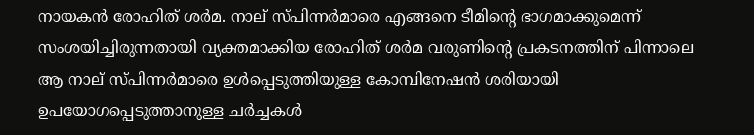നായകന്‍ രോഹിത് ശര്‍മ. നാല് സ്പിന്നര്‍മാരെ എങ്ങനെ ടീമിന്റെ ഭാഗമാക്കുമെന്ന് സംശയിച്ചിരുന്നതായി വ്യക്തമാക്കിയ രോഹിത് ശര്‍മ വരുണിന്റെ പ്രകടനത്തിന് പിന്നാലെ ആ നാല് സ്പിന്നര്‍മാരെ ഉള്‍പ്പെടുത്തിയുള്ള കോമ്പിനേഷന്‍ ശരിയായി ഉപയോഗപ്പെടുത്താനുള്ള ചര്‍ച്ചകള്‍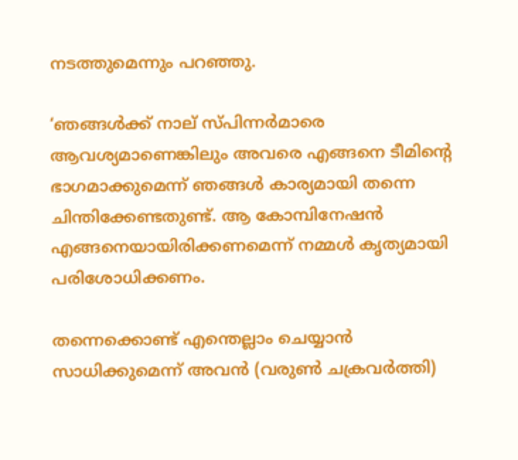നടത്തുമെന്നും പറഞ്ഞു.

‘ഞങ്ങള്‍ക്ക് നാല് സ്പിന്നര്‍മാരെ ആവശ്യമാണെങ്കിലും അവരെ എങ്ങനെ ടീമിന്റെ ഭാഗമാക്കുമെന്ന് ഞങ്ങള്‍ കാര്യമായി തന്നെ ചിന്തിക്കേണ്ടതുണ്ട്. ആ കോമ്പിനേഷന്‍ എങ്ങനെയായിരിക്കണമെന്ന് നമ്മള്‍ കൃത്യമായി പരിശോധിക്കണം.

തന്നെക്കൊണ്ട് എന്തെല്ലാം ചെയ്യാന്‍ സാധിക്കുമെന്ന് അവന്‍ (വരുണ്‍ ചക്രവര്‍ത്തി)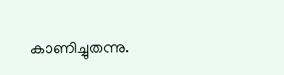കാണിച്ചുതന്നു.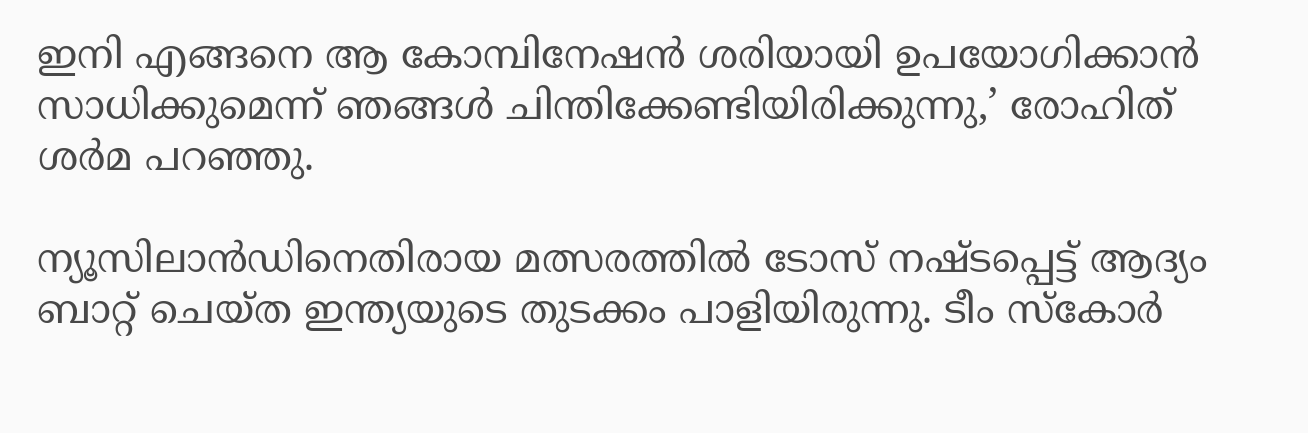ഇനി എങ്ങനെ ആ കോമ്പിനേഷന്‍ ശരിയായി ഉപയോഗിക്കാന്‍ സാധിക്കുമെന്ന് ഞങ്ങള്‍ ചിന്തിക്കേണ്ടിയിരിക്കുന്നു,’ രോഹിത് ശര്‍മ പറഞ്ഞു.

ന്യൂസിലാന്‍ഡിനെതിരായ മത്സരത്തില്‍ ടോസ് നഷ്ടപ്പെട്ട് ആദ്യം ബാറ്റ് ചെയ്ത ഇന്ത്യയുടെ തുടക്കം പാളിയിരുന്നു. ടീം സ്‌കോര്‍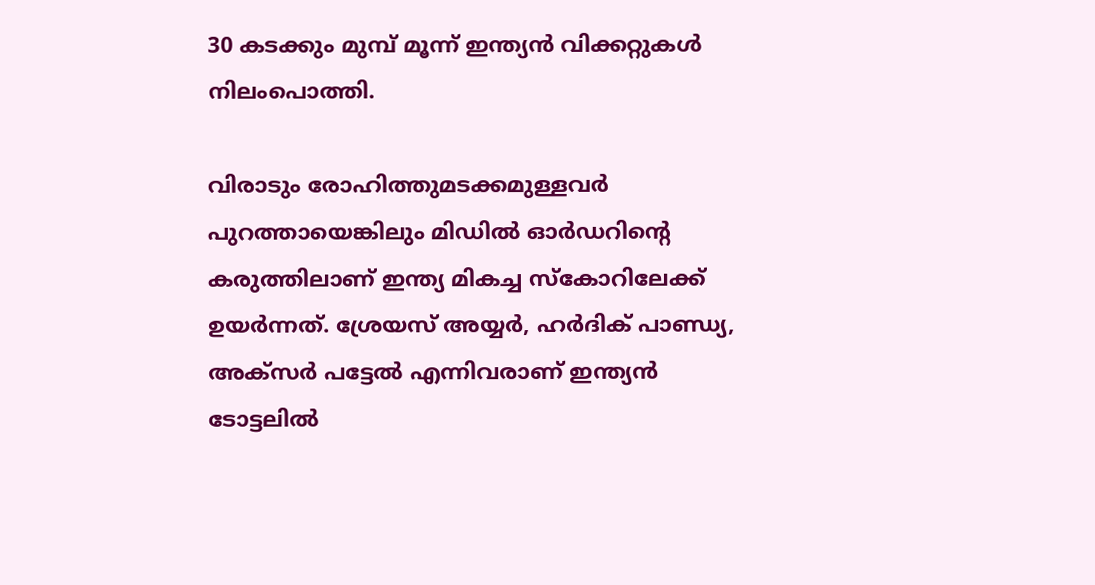30 കടക്കും മുമ്പ് മൂന്ന് ഇന്ത്യന്‍ വിക്കറ്റുകള്‍ നിലംപൊത്തി.

വിരാടും രോഹിത്തുമടക്കമുള്ളവര്‍ പുറത്തായെങ്കിലും മിഡില്‍ ഓര്‍ഡറിന്റെ കരുത്തിലാണ് ഇന്ത്യ മികച്ച സ്‌കോറിലേക്ക് ഉയര്‍ന്നത്. ശ്രേയസ് അയ്യര്‍, ഹര്‍ദിക് പാണ്ഡ്യ, അക്സര്‍ പട്ടേല്‍ എന്നിവരാണ് ഇന്ത്യന്‍ ടോട്ടലില്‍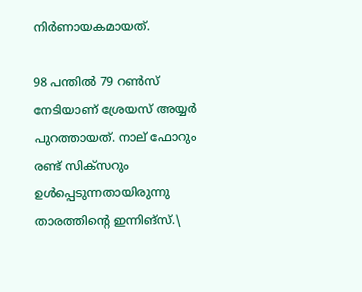നിര്‍ണായകമായത്.

98 പന്തില്‍ 79 റണ്‍സ് നേടിയാണ് ശ്രേയസ് അയ്യര്‍ പുറത്തായത്. നാല് ഫോറും രണ്ട് സിക്‌സറും ഉള്‍പ്പെടുന്നതായിരുന്നു താരത്തിന്റെ ഇന്നിങ്‌സ്.\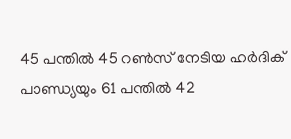45 പന്തില്‍ 45 റണ്‍സ് നേടിയ ഹര്‍ദിക് പാണ്ഡ്യയും 61 പന്തില്‍ 42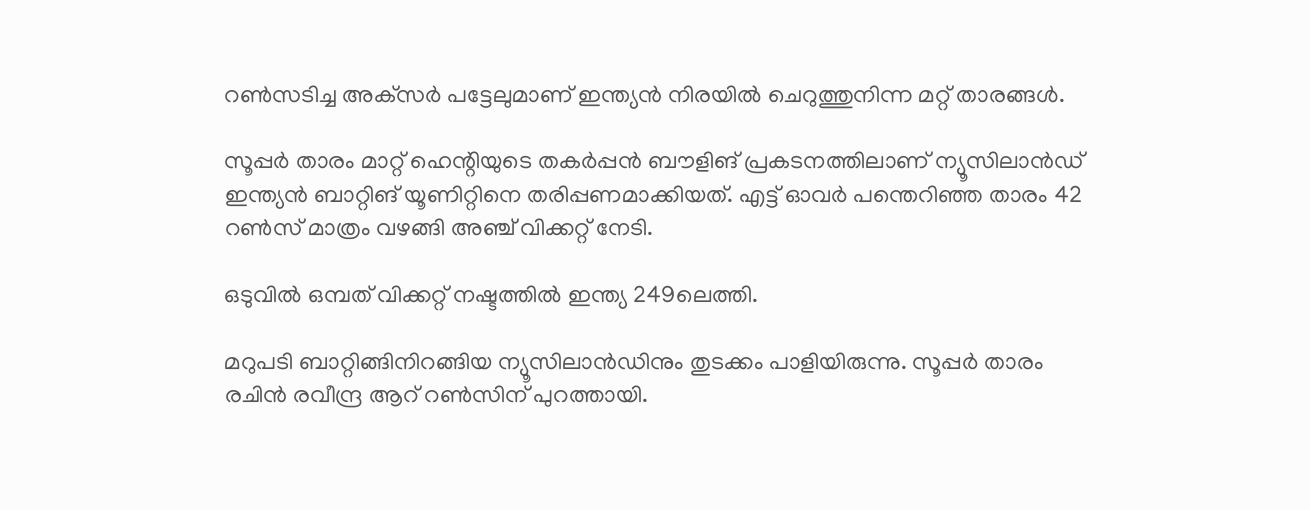റണ്‍സടിച്ച അക്‌സര്‍ പട്ടേലുമാണ് ഇന്ത്യന്‍ നിരയില്‍ ചെറുത്തുനിന്ന മറ്റ് താരങ്ങള്‍.

സൂപ്പര്‍ താരം മാറ്റ് ഹെന്റിയുടെ തകര്‍പ്പന്‍ ബൗളിങ് പ്രകടനത്തിലാണ് ന്യൂസിലാന്‍ഡ് ഇന്ത്യന്‍ ബാറ്റിങ് യൂണിറ്റിനെ തരിപ്പണമാക്കിയത്. എട്ട് ഓവര്‍ പന്തെറിഞ്ഞ താരം 42 റണ്‍സ് മാത്രം വഴങ്ങി അഞ്ച് വിക്കറ്റ് നേടി.

ഒടുവില്‍ ഒമ്പത് വിക്കറ്റ് നഷ്ടത്തില്‍ ഇന്ത്യ 249ലെത്തി.

മറുപടി ബാറ്റിങ്ങിനിറങ്ങിയ ന്യൂസിലാന്‍ഡിനും തുടക്കം പാളിയിരുന്നു. സൂപ്പര്‍ താരം രചിന്‍ രവീന്ദ്ര ആറ് റണ്‍സിന് പുറത്തായി.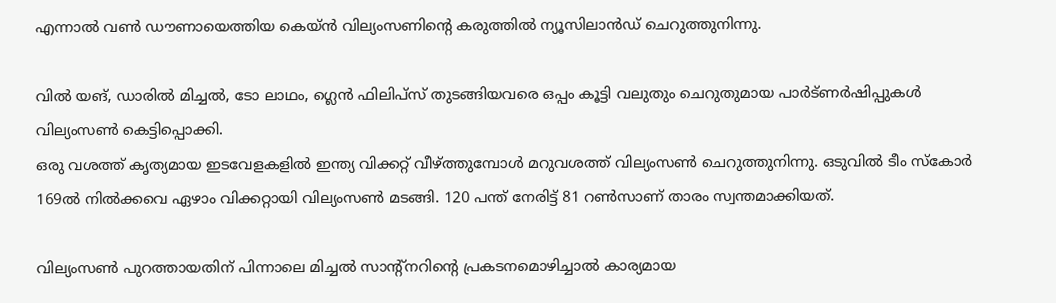എന്നാല്‍ വണ്‍ ഡൗണായെത്തിയ കെയ്ന്‍ വില്യംസണിന്റെ കരുത്തില്‍ ന്യൂസിലാന്‍ഡ് ചെറുത്തുനിന്നു.

വില്‍ യങ്, ഡാരില്‍ മിച്ചല്‍, ടോ ലാഥം, ഗ്ലെന്‍ ഫിലിപ്സ് തുടങ്ങിയവരെ ഒപ്പം കൂട്ടി വലുതും ചെറുതുമായ പാര്‍ട്ണര്‍ഷിപ്പുകള്‍ വില്യംസണ്‍ കെട്ടിപ്പൊക്കി.
ഒരു വശത്ത് കൃത്യമായ ഇടവേളകളില്‍ ഇന്ത്യ വിക്കറ്റ് വീഴ്ത്തുമ്പോള്‍ മറുവശത്ത് വില്യംസണ്‍ ചെറുത്തുനിന്നു. ഒടുവില്‍ ടീം സ്‌കോര്‍ 169ല്‍ നില്‍ക്കവെ ഏഴാം വിക്കറ്റായി വില്യംസണ്‍ മടങ്ങി. 120 പന്ത് നേരിട്ട് 81 റണ്‍സാണ് താരം സ്വന്തമാക്കിയത്.

വില്യംസണ്‍ പുറത്തായതിന് പിന്നാലെ മിച്ചല്‍ സാന്റ്നറിന്റെ പ്രകടനമൊഴിച്ചാല്‍ കാര്യമായ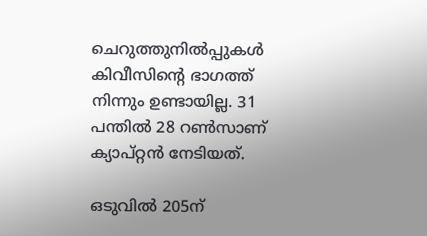ചെറുത്തുനില്‍പ്പുകള്‍ കിവീസിന്റെ ഭാഗത്ത് നിന്നും ഉണ്ടായില്ല. 31 പന്തില്‍ 28 റണ്‍സാണ് ക്യാപ്റ്റന്‍ നേടിയത്.

ഒടുവില്‍ 205ന്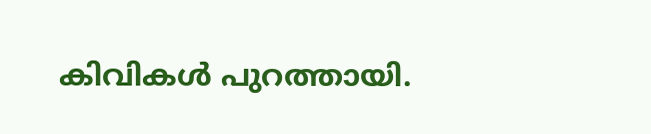കിവികള്‍ പുറത്തായി.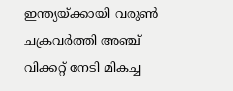ഇന്ത്യയ്ക്കായി വരുണ്‍ ചക്രവര്‍ത്തി അഞ്ച് വിക്കറ്റ് നേടി മികച്ച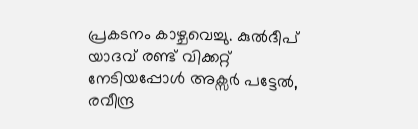പ്രകടനം കാഴ്ചവെച്ചു. കുല്‍ദീപ് യാദവ് രണ്ട് വിക്കറ്റ് നേടിയപ്പോള്‍ അക്സര്‍ പട്ടേല്‍, രവീന്ദ്ര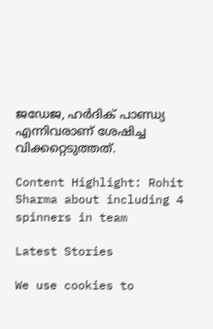ജഡേജ, ഹര്‍ദിക് പാണ്ഡ്യ എന്നിവരാണ് ശേഷിച്ച വിക്കറ്റെടുത്തത്.

Content Highlight: Rohit Sharma about including 4 spinners in team

Latest Stories

We use cookies to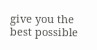give you the best possible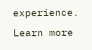experience. Learn more